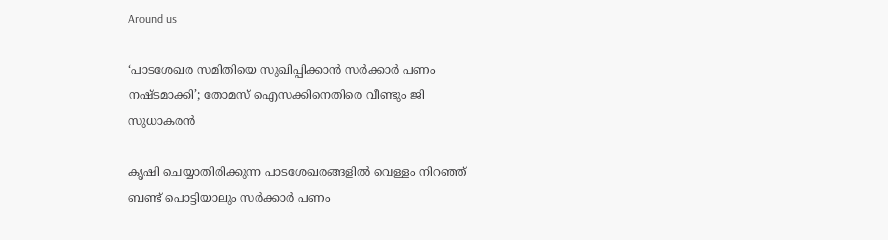Around us

‘പാടശേഖര സമിതിയെ സുഖിപ്പിക്കാന്‍ സര്‍ക്കാര്‍ പണം നഷ്ടമാക്കി’; തോമസ് ഐസക്കിനെതിരെ വീണ്ടും ജി സുധാകരന്‍

കൃഷി ചെയ്യാതിരിക്കുന്ന പാടശേഖരങ്ങളില്‍ വെള്ളം നിറഞ്ഞ് ബണ്ട് പൊട്ടിയാലും സര്‍ക്കാര്‍ പണം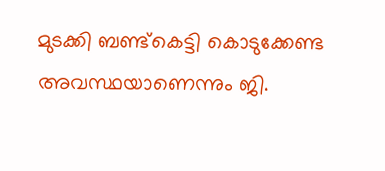മുടക്കി ബണ്ട്‌കെട്ടി കൊടുക്കേണ്ട അവസ്ഥയാണെന്നും ജി.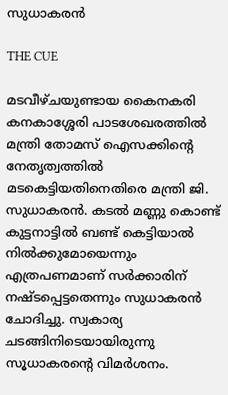സുധാകരന്‍

THE CUE

മടവീഴ്ചയുണ്ടായ കൈനകരി കനകാശ്ശേരി പാടശേഖരത്തില്‍ മന്ത്രി തോമസ് ഐസക്കിന്റെ നേതൃത്വത്തില്‍ മടകെട്ടിയതിനെതിരെ മന്ത്രി ജി. സുധാകരന്‍. കടല്‍ മണ്ണു കൊണ്ട് കുട്ടനാട്ടില്‍ ബണ്ട് കെട്ടിയാല്‍ നില്‍ക്കുമോയെന്നും എത്രപണമാണ് സര്‍ക്കാരിന് നഷ്ടപ്പെട്ടതെന്നും സുധാകരന്‍ ചോദിച്ചു. സ്വകാര്യ ചടങ്ങിനിടെയായിരുന്നു സൂധാകരന്റെ വിമര്‍ശനം.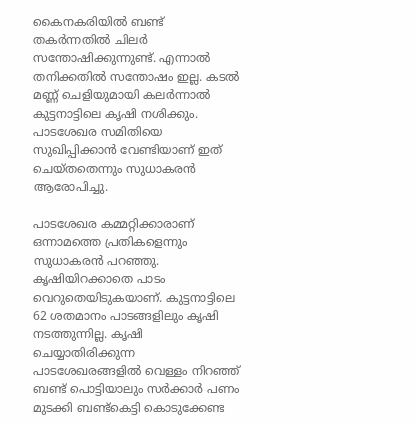കൈനകരിയില്‍ ബണ്ട് തകര്‍ന്നതില്‍ ചിലര്‍ സന്തോഷിക്കുന്നുണ്ട്. എന്നാല്‍ തനിക്കതില്‍ സന്തോഷം ഇല്ല. കടല്‍ മണ്ണ് ചെളിയുമായി കലര്‍ന്നാല്‍ കുട്ടനാട്ടിലെ കൃഷി നശിക്കും. പാടശേഖര സമിതിയെ സുഖിപ്പിക്കാന്‍ വേണ്ടിയാണ് ഇത് ചെയ്തതെന്നും സുധാകരന്‍ ആരോപിച്ചു.

പാടശേഖര കമ്മറ്റിക്കാരാണ് ഒന്നാമത്തെ പ്രതികളെന്നും സുധാകരന്‍ പറഞ്ഞു. കൃഷിയിറക്കാതെ പാടം വെറുതെയിടുകയാണ്. കുട്ടനാട്ടിലെ 62 ശതമാനം പാടങ്ങളിലും കൃഷി നടത്തുന്നില്ല. കൃഷി ചെയ്യാതിരിക്കുന്ന പാടശേഖരങ്ങളില്‍ വെള്ളം നിറഞ്ഞ് ബണ്ട് പൊട്ടിയാലും സര്‍ക്കാര്‍ പണം മുടക്കി ബണ്ട്കെട്ടി കൊടുക്കേണ്ട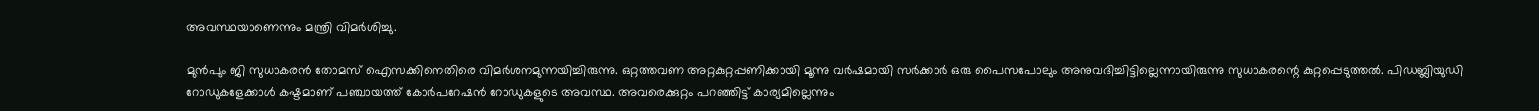അവസ്ഥയാണെന്നും മന്ത്രി വിമര്‍ശിച്ചു.

മുന്‍പും ജി സുധാകരന്‍ തോമസ് ഐസക്കിനെതിരെ വിമര്‍ശനമുന്നയിച്ചിരുന്നു. ഒറ്റത്തവണ അറ്റകുറ്റപ്പണിക്കായി മൂന്നു വര്‍ഷമായി സര്‍ക്കാര്‍ ഒരു പൈസപോലും അനുവദിച്ചിട്ടില്ലെന്നായിരുന്നു സുധാകരന്റെ കുറ്റപ്പെടുത്തല്‍. പിഡബ്ലിയുഡി റോഡുകളേക്കാള്‍ കഷ്ടമാണ് പഞ്ചായത്ത് കോര്‍പറേഷന്‍ റോഡുകളുടെ അവസ്ഥ. അവരെക്കുറ്റം പറഞ്ഞിട്ട് കാര്യമില്ലെന്നും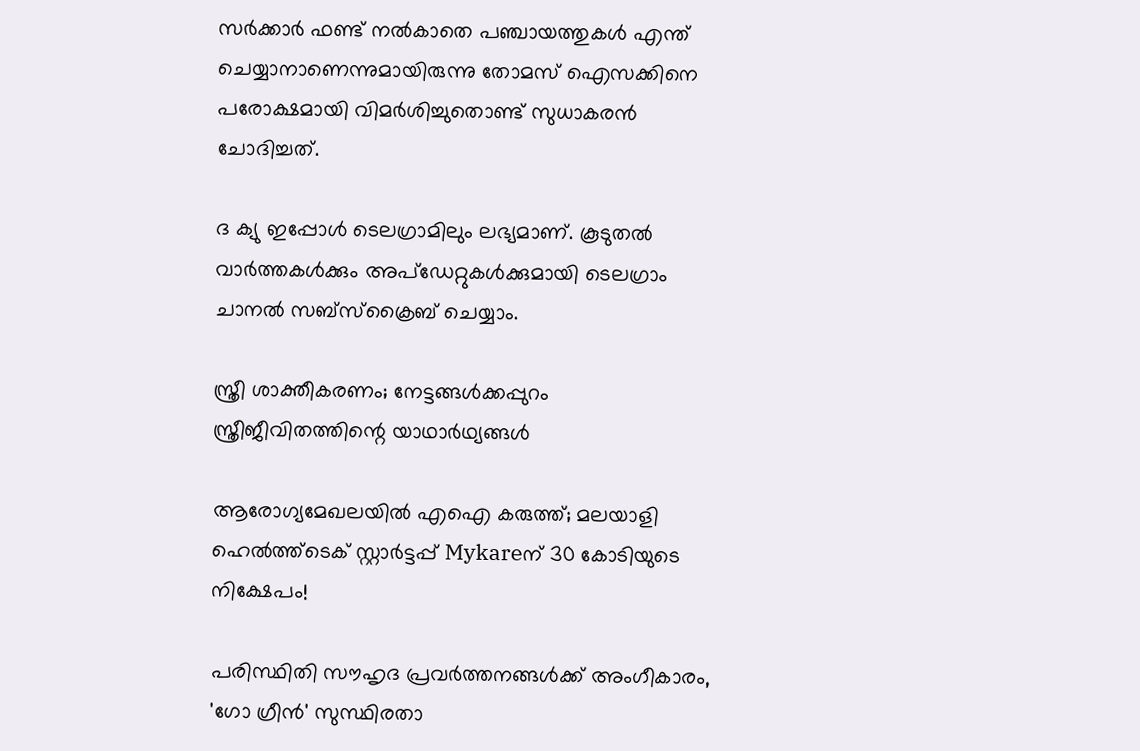സര്‍ക്കാര്‍ ഫണ്ട് നല്‍കാതെ പഞ്ചായത്തുകള്‍ എന്ത് ചെയ്യാനാണെന്നുമായിരുന്നു തോമസ് ഐസക്കിനെ പരോക്ഷമായി വിമര്‍ശിച്ചുതൊണ്ട് സുധാകരന്‍ ചോദിച്ചത്.

ദ ക്യു ഇപ്പോള്‍ ടെലഗ്രാമിലും ലഭ്യമാണ്. കൂടുതല്‍ വാര്‍ത്തകള്‍ക്കും അപ്‌ഡേറ്റുകള്‍ക്കുമായി ടെലഗ്രാം ചാനല്‍ സബ്‌സ്‌ക്രൈബ് ചെയ്യാം.

സ്ത്രീ ശാക്തീകരണം; നേട്ടങ്ങള്‍ക്കപ്പുറം സ്ത്രീജീവിതത്തിന്റെ യാഥാര്‍ഥ്യങ്ങള്‍

ആരോഗ്യമേഖലയിൽ എഐ കരുത്ത്; മലയാളി ഹെൽത്ത്‌ടെക് സ്റ്റാർട്ടപ്പ് Mykareന് 30 കോടിയുടെ നിക്ഷേപം!

പരിസ്ഥിതി സൗഹൃദ പ്രവർത്തനങ്ങൾക്ക് അംഗീകാരം, 'ഗോ ഗ്രീൻ' സുസ്ഥിരതാ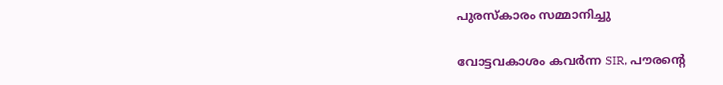പുരസ്കാരം സമ്മാനിച്ചു

വോട്ടവകാശം കവർന്ന SIR, പൗരന്റെ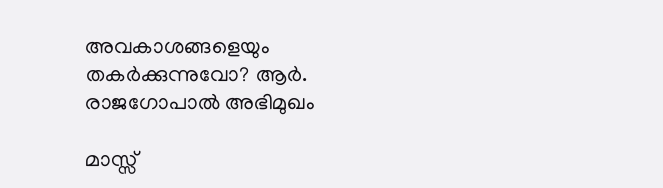അവകാശങ്ങളെയും തകർക്കുന്നുവോ? ആർ. രാജഗോപാൽ അഭിമുഖം

മാസ്സ്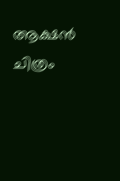ആക്ഷന്‍ ചിത്രം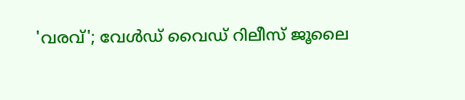'വരവ്'; വേള്‍ഡ് വൈഡ് റിലീസ് ജൂലൈ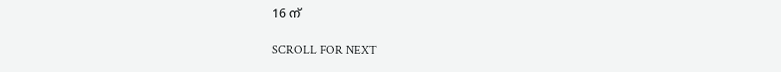16 ന്

SCROLL FOR NEXT